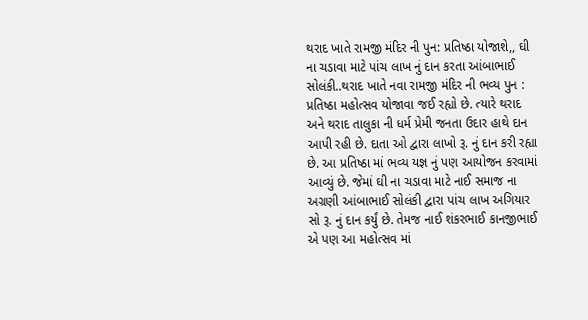થરાદ ખાતે રામજી મંદિર ની પુન: પ્રતિષ્ઠા યોજાશે,, ઘી ના ચડાવા માટે પાંચ લાખ નું દાન કરતા આંબાભાઈ સોલંકી..થરાદ ખાતે નવા રામજી મંદિર ની ભવ્ય પુન : પ્રતિષ્ઠા મહોત્સવ યોજાવા જઈ રહ્યો છે. ત્યારે થરાદ અને થરાદ તાલુકા ની ધર્મ પ્રેમી જનતા ઉદાર હાથે દાન આપી રહી છે. દાતા ઓ દ્વારા લાખો રૂ. નું દાન કરી રહ્યા છે. આ પ્રતિષ્ઠા માં ભવ્ય યજ્ઞ નું પણ આયોજન કરવામાં આવ્યું છે. જેમાં ઘી ના ચડાવા માટે નાઈ સમાજ ના અગ્રણી આંબાભાઈ સોલંકી દ્વારા પાંચ લાખ અગિયાર સો રૂ. નું દાન કર્યું છે. તેમજ નાઈ શંકરભાઈ કાનજીભાઈ એ પણ આ મહોત્સવ માં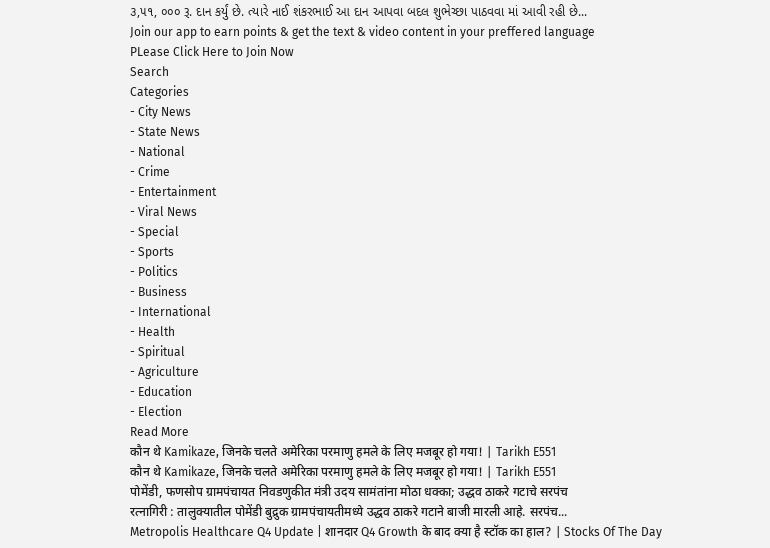૩,૫૧, ૦૦૦ રૂ. દાન કર્યું છે. ત્યારે નાઈ શંકરભાઈ આ દાન આપવા બદલ શુભેચ્છા પાઠવવા માં આવી રહી છે...
Join our app to earn points & get the text & video content in your preffered language
PLease Click Here to Join Now
Search
Categories
- City News
- State News
- National
- Crime
- Entertainment
- Viral News
- Special
- Sports
- Politics
- Business
- International
- Health
- Spiritual
- Agriculture
- Education
- Election
Read More
कौन थे Kamikaze, जिनके चलते अमेरिका परमाणु हमले के लिए मजबूर हो गया! | Tarikh E551
कौन थे Kamikaze, जिनके चलते अमेरिका परमाणु हमले के लिए मजबूर हो गया! | Tarikh E551
पोमेंडी, फणसोप ग्रामपंचायत निवडणुकीत मंत्री उदय सामंतांना मोठा धक्का; उद्धव ठाकरे गटाचे सरपंच
रत्नागिरी : तालुक्यातील पोमेंडी बुद्रुक ग्रामपंचायतीमध्ये उद्धव ठाकरे गटाने बाजी मारली आहे. सरपंच...
Metropolis Healthcare Q4 Update | शानदार Q4 Growth के बाद क्या है स्टॉक का हाल? | Stocks Of The Day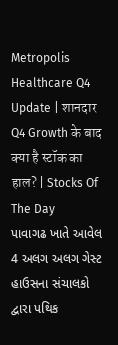Metropolis Healthcare Q4 Update | शानदार Q4 Growth के बाद क्या है स्टॉक का हाल? | Stocks Of The Day
પાવાગઢ ખાતે આવેલ 4 અલગ અલગ ગેસ્ટ હાઉસના સંચાલકો દ્વારા પથિક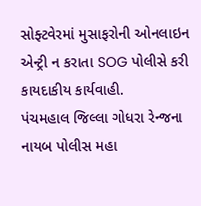સોફ્ટવેરમાં મુસાફરોની ઓનલાઇન એન્ટ્રી ન કરાતા SOG પોલીસે કરી કાયદાકીય કાર્યવાહી.
પંચમહાલ જિલ્લા ગોધરા રેન્જના નાયબ પોલીસ મહા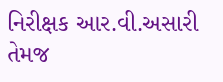નિરીક્ષક આર.વી.અસારી તેમજ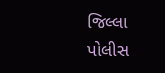જિલ્લા પોલીસ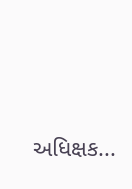અધિક્ષક...